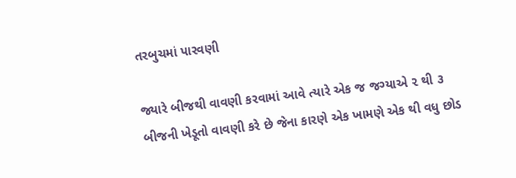તરબુચમાં પારવણી

જ્યારે બીજથી વાવણી કરવામાં આવે ત્યારે એક જ જગ્યાએ ૨ થી ૩ બીજની ખેડૂતો વાવણી કરે છે જેના કારણે એક ખામણે એક થી વધુ છોડ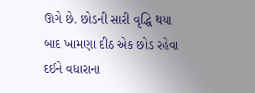ઊગે છે. છોડની સારી વૃદ્ધિ થયા બાદ ખામણા દીઠ એક છોડ રહેવા દઈને વધારાના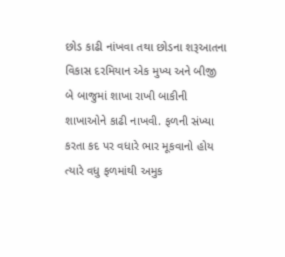છોડ કાઢી નાંખવા તથા છોડના શરૂઆતના વિકાસ દરમિયાન એક મુખ્ય અને બીજી બે બાજુમાં શાખા રાખી બાકીની શાખાઓને કાઢી નાખવી. ફળની સંખ્યા કરતા કદ પર વધારે ભાર મૂકવાનો હોય ત્યારે વધુ ફળમાંથી અમુક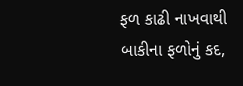ફળ કાઢી નાખવાથી બાકીના ફળોનું કદ,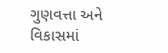ગુણવત્તા અને વિકાસમાં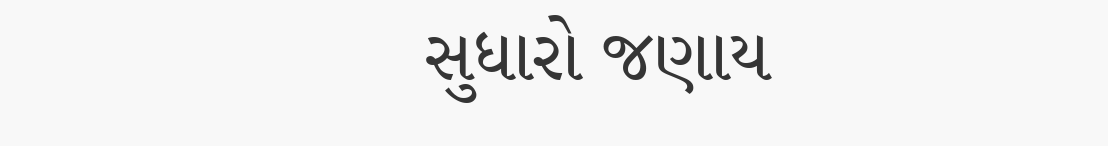સુધારો જણાય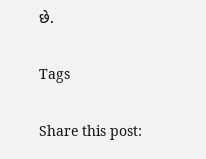છે.

Tags

Share this post: